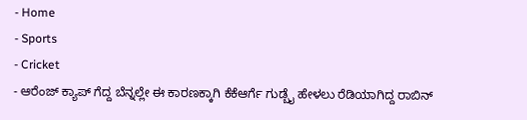- Home
- Sports
- Cricket
- ಆರೆಂಜ್ ಕ್ಯಾಪ್ ಗೆದ್ದ ಬೆನ್ನಲ್ಲೇ ಈ ಕಾರಣಕ್ಕಾಗಿ ಕೆಕೆಆರ್ಗೆ ಗುಡ್ಬೈ ಹೇಳಲು ರೆಡಿಯಾಗಿದ್ದ ರಾಬಿನ್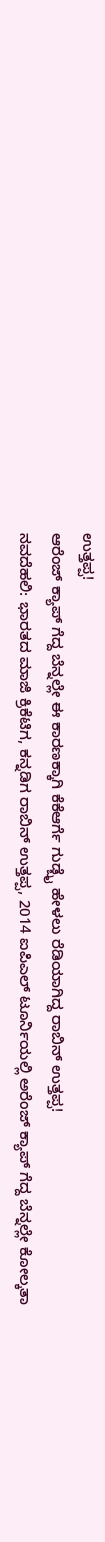ಉತ್ತಪ್ಪ!
ಆರೆಂಜ್ ಕ್ಯಾಪ್ ಗೆದ್ದ ಬೆನ್ನಲ್ಲೇ ಈ ಕಾರಣಕ್ಕಾಗಿ ಕೆಕೆಆರ್ಗೆ ಗುಡ್ಬೈ ಹೇಳಲು ರೆಡಿಯಾಗಿದ್ದ ರಾಬಿನ್ ಉತ್ತಪ್ಪ!
ನವದೆಹಲಿ: ಭಾರತದ ಮಾಜಿ ಕ್ರಿಕೆಟಿಗ, ಕನ್ನಡಿಗ ರಾಬಿನ್ ಉತ್ತಪ್ಪ, 2014 ಐಪಿಎಲ್ ಟೂರ್ನಿಯಲ್ಲಿ ಅರೆಂಜ್ ಕ್ಯಾಪ್ ಗೆದ್ದ ಬೆನ್ನಲ್ಲೇ ಕೋಲ್ಕತಾ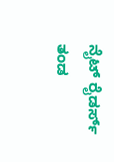ನೈಟ್ ರೈಡರ್ಸ್ ತಂಡ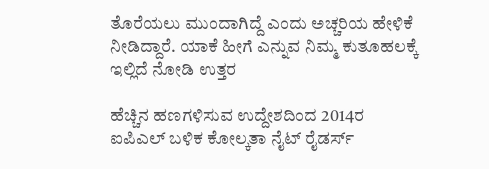ತೊರೆಯಲು ಮುಂದಾಗಿದ್ದೆ ಎಂದು ಅಚ್ಚರಿಯ ಹೇಳಿಕೆ ನೀಡಿದ್ದಾರೆ. ಯಾಕೆ ಹೀಗೆ ಎನ್ನುವ ನಿಮ್ಮ ಕುತೂಹಲಕ್ಕೆ ಇಲ್ಲಿದೆ ನೋಡಿ ಉತ್ತರ

ಹೆಚ್ಚಿನ ಹಣಗಳಿಸುವ ಉದ್ದೇಶದಿಂದ 2014ರ ಐಪಿಎಲ್ ಬಳಿಕ ಕೋಲ್ಕತಾ ನೈಟ್ ರೈಡರ್ಸ್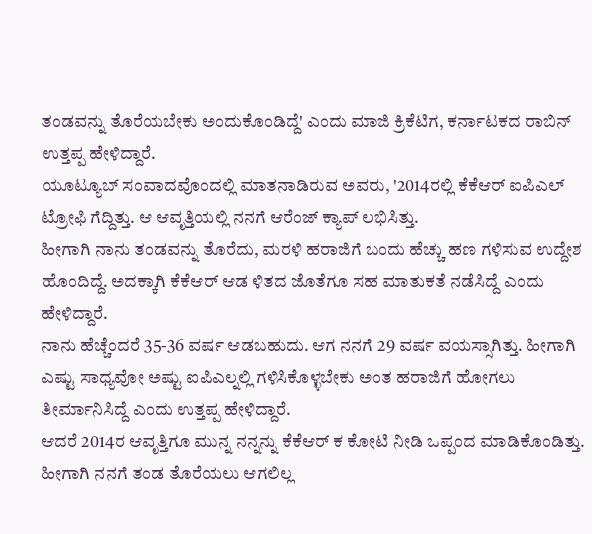ತಂಡವನ್ನು ತೊರೆಯಬೇಕು ಅಂದುಕೊಂಡಿದ್ದೆ' ಎಂದು ಮಾಜಿ ಕ್ರಿಕೆಟಿಗ, ಕರ್ನಾಟಕದ ರಾಬಿನ್ ಉತ್ತಪ್ಪ ಹೇಳಿದ್ದಾರೆ.
ಯೂಟ್ಯೂಬ್ ಸಂವಾದವೊಂದಲ್ಲಿ ಮಾತನಾಡಿರುವ ಅವರು, '2014ರಲ್ಲಿ ಕೆಕೆಆರ್ ಐಪಿಎಲ್ ಟ್ರೋಫಿ ಗೆದ್ದಿತ್ತು. ಆ ಆವೃತ್ತಿಯಲ್ಲಿ ನನಗೆ ಆರೆಂಜ್ ಕ್ಯಾಪ್ ಲಭಿಸಿತ್ತು.
ಹೀಗಾಗಿ ನಾನು ತಂಡವನ್ನು ತೊರೆದು, ಮರಳಿ ಹರಾಜಿಗೆ ಬಂದು ಹೆಚ್ಚು ಹಣ ಗಳಿಸುವ ಉದ್ದೇಶ ಹೊಂದಿದ್ದೆ. ಅದಕ್ಕಾಗಿ ಕೆಕೆಆರ್ ಆಡ ಳಿತದ ಜೊತೆಗೂ ಸಹ ಮಾತುಕತೆ ನಡೆಸಿದ್ದೆ ಎಂದು ಹೇಳಿದ್ದಾರೆ.
ನಾನು ಹೆಚ್ಚೆಂದರೆ 35-36 ವರ್ಷ ಆಡಬಹುದು. ಆಗ ನನಗೆ 29 ವರ್ಷ ವಯಸ್ಸಾಗಿತ್ತು. ಹೀಗಾಗಿ ಎಷ್ಟು ಸಾಧ್ಯವೋ ಅಷ್ಟು ಐಪಿಎಲ್ನಲ್ಲಿ ಗಳಿಸಿಕೊಳ್ಳಬೇಕು ಅಂತ ಹರಾಜಿಗೆ ಹೋಗಲು ತೀರ್ಮಾನಿಸಿದ್ದೆ ಎಂದು ಉತ್ತಪ್ಪ ಹೇಳಿದ್ದಾರೆ.
ಆದರೆ 2014ರ ಆವೃತ್ತಿಗೂ ಮುನ್ನ ನನ್ನನ್ನು ಕೆಕೆಆರ್ ಕ ಕೋಟಿ ನೀಡಿ ಒಪ್ಪಂದ ಮಾಡಿಕೊಂಡಿತ್ತು. ಹೀಗಾಗಿ ನನಗೆ ತಂಡ ತೊರೆಯಲು ಆಗಲಿಲ್ಲ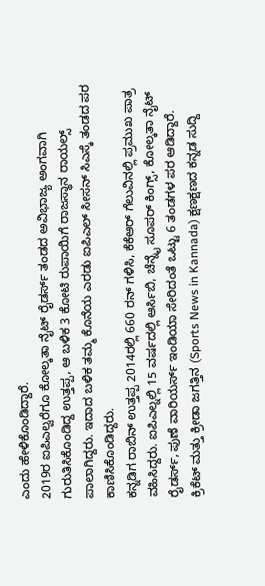ಎಂದು ಹೇಳಿಕೊಂಡಿದ್ದಾರೆ.
2019ರ ಐಪಿಎಲ್ವರೆಗೂ ಕೋಲ್ಕತಾ ನೈಟ್ ರೈಡರ್ಸ್ ತಂಡದ ಅವಿಭಾಜ್ಯ ಅಂಗವಾಗಿ ಗುರುತಿಸಿಕೊಂಡಿದ್ದ ಉತ್ತಪ್ಪ, ಆ ಬಳಿಕ 3 ಕೋಟಿ ರುಪಾಯಿಗೆ ರಾಜಸ್ಥಾನ ರಾಯಲ್ಸ್ ಪಾಲಾಗಿದ್ದರು. ಇದಾದ ಬಳಿಕ ತಮ್ಮ ಕೊನೆಯ ಎರಡು ಐಪಿಎಲ್ ಸೀಸನ್ ಸಿಎಸ್ಕೆ ತಂಡದ ಪರ ಕಾಣಿಸಿಕೊಂಡಿದ್ದರು.
ಕನ್ನಡಿಗ ರಾಬಿನ್ ಉತ್ತಪ್ಪ 2014ರಲ್ಲಿ 660 ರನ್ ಗಳಿಸಿ, ಕೆಕೆಆರ್ ಗೆಲುವಿನಲ್ಲಿ ಪ್ರಮುಖ ಪಾತ್ರ ವಹಿಸಿದ್ದರು. ಐಪಿಎಲ್ನಲ್ಲಿ 15 ವರ್ಷದಲ್ಲಿ ಆರ್ಸಿಬಿ, ಚೆನ್ನೈ ಸೂಪರ್ ಕಿಂಗ್ಸ್, ಕೋಲ್ಕತಾ ನೈಟ್ ರೈಡರ್ಸ್, ಪುಣೆ ವಾರಿಯರ್ಸ್ ಇಂಡಿಯಾ ಸೇರಿದಂತೆ ಒಟ್ಟು 6 ತಂಡಗಳ ಪರ ಆಡಿದ್ದಾರೆ.
ಕ್ರಿಕೆಟ್ ಮತ್ತು ಕ್ರೀಡಾ ಜಗತ್ತಿನ (Sports News in Kannada) ಕ್ಷಣಕ್ಷಣದ ಕನ್ನಡ ಸುದ್ದಿ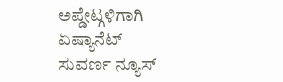ಅಪ್ಡೇಟ್ಗಳಿಗಾಗಿ ಏಷ್ಯಾನೆಟ್ ಸುವರ್ಣ ನ್ಯೂಸ್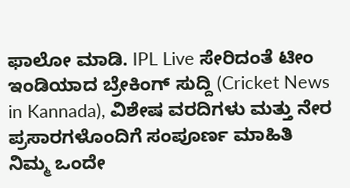ಫಾಲೋ ಮಾಡಿ. IPL Live ಸೇರಿದಂತೆ ಟೀಂ ಇಂಡಿಯಾದ ಬ್ರೇಕಿಂಗ್ ಸುದ್ದಿ (Cricket News in Kannada), ವಿಶೇಷ ವರದಿಗಳು ಮತ್ತು ನೇರ ಪ್ರಸಾರಗಳೊಂದಿಗೆ ಸಂಪೂರ್ಣ ಮಾಹಿತಿ ನಿಮ್ಮ ಒಂದೇ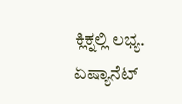ಕ್ಲಿಕ್ನಲ್ಲಿ ಲಭ್ಯ. ಏಷ್ಯಾನೆಟ್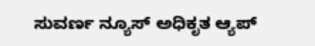ಸುವರ್ಣ ನ್ಯೂಸ್ ಅಧಿಕೃತ ಆ್ಯಪ್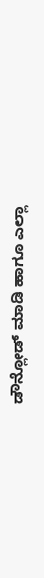ಡೌನ್ಲೋಡ್ ಮಾಡಿ ಹಾಗೂ ಎಲ್ಲಾ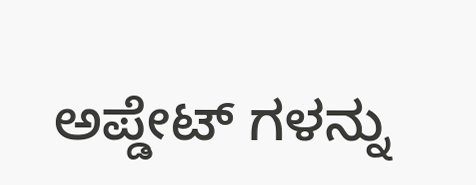ಅಪ್ಡೇಟ್ ಗಳನ್ನು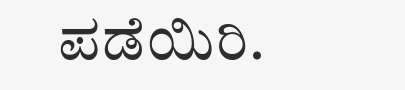ಪಡೆಯಿರಿ.